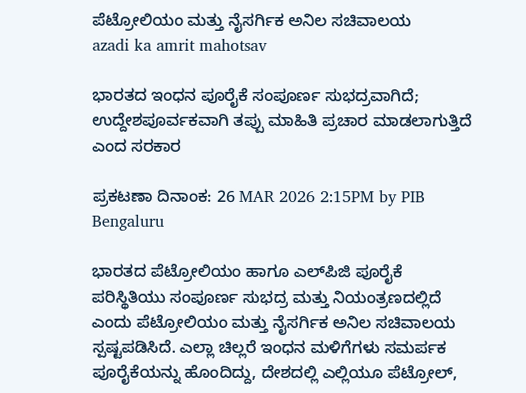ಪೆಟ್ರೋಲಿಯಂ ಮತ್ತು ನೈಸರ್ಗಿಕ ಅನಿಲ ಸಚಿವಾಲಯ
azadi ka amrit mahotsav

ಭಾರತದ ಇಂಧನ ಪೂರೈಕೆ ಸಂಪೂರ್ಣ ಸುಭದ್ರವಾಗಿದೆ; ಉದ್ದೇಶಪೂರ್ವಕವಾಗಿ ತಪ್ಪು ಮಾಹಿತಿ ಪ್ರಚಾರ ಮಾಡಲಾಗುತ್ತಿದೆ ಎಂದ ಸರಕಾರ

ಪ್ರಕಟಣಾ ದಿನಾಂಕ: 26 MAR 2026 2:15PM by PIB Bengaluru

ಭಾರತದ ಪೆಟ್ರೋಲಿಯಂ ಹಾಗೂ ಎಲ್‌ಪಿಜಿ ಪೂರೈಕೆ ಪರಿಸ್ಥಿತಿಯು ಸಂಪೂರ್ಣ ಸುಭದ್ರ ಮತ್ತು ನಿಯಂತ್ರಣದಲ್ಲಿದೆ ಎಂದು ಪೆಟ್ರೋಲಿಯಂ ಮತ್ತು ನೈಸರ್ಗಿಕ ಅನಿಲ ಸಚಿವಾಲಯ ಸ್ಪಷ್ಟಪಡಿಸಿದೆ. ಎಲ್ಲಾ ಚಿಲ್ಲರೆ ಇಂಧನ ಮಳಿಗೆಗಳು ಸಮರ್ಪಕ ಪೂರೈಕೆಯನ್ನು ಹೊಂದಿದ್ದು, ದೇಶದಲ್ಲಿ ಎಲ್ಲಿಯೂ ಪೆಟ್ರೋಲ್,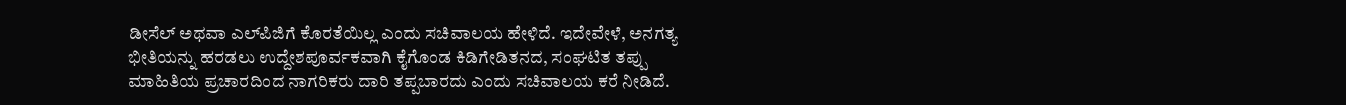ಡೀಸೆಲ್ ಅಥವಾ ಎಲ್‌ಪಿಜಿಗೆ ಕೊರತೆಯಿಲ್ಲ ಎಂದು ಸಚಿವಾಲಯ ಹೇಳಿದೆ. ಇದೇವೇಳೆ, ಅನಗತ್ಯ ಭೀತಿಯನ್ನು ಹರಡಲು ಉದ್ದೇಶಪೂರ್ವಕವಾಗಿ ಕೈಗೊಂಡ ಕಿಡಿಗೇಡಿತನದ, ಸಂಘಟಿತ ತಪ್ಪು ಮಾಹಿತಿಯ ಪ್ರಚಾರದಿಂದ ನಾಗರಿಕರು ದಾರಿ ತಪ್ಪಬಾರದು ಎಂದು ಸಚಿವಾಲಯ ಕರೆ ನೀಡಿದೆ.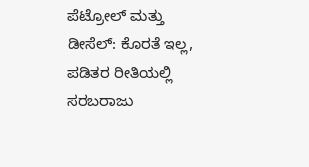ಪೆಟ್ರೋಲ್ ಮತ್ತು ಡೀಸೆಲ್: ಕೊರತೆ ಇಲ್ಲ, ಪಡಿತರ ರೀತಿಯಲ್ಲಿ ಸರಬರಾಜು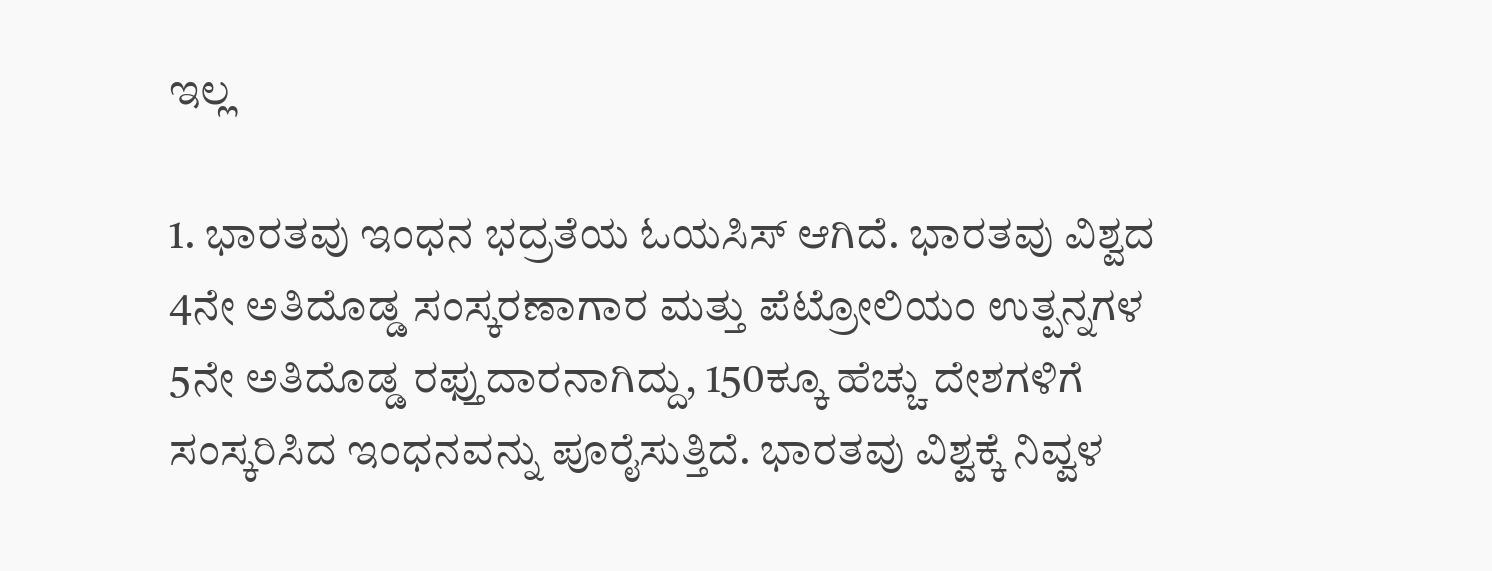ಇಲ್ಲ

1. ಭಾರತವು ಇಂಧನ ಭದ್ರತೆಯ ಓಯಸಿಸ್ ಆಗಿದೆ. ಭಾರತವು ವಿಶ್ವದ 4ನೇ ಅತಿದೊಡ್ಡ ಸಂಸ್ಕರಣಾಗಾರ ಮತ್ತು ಪೆಟ್ರೋಲಿಯಂ ಉತ್ಪನ್ನಗಳ 5ನೇ ಅತಿದೊಡ್ಡ ರಫ್ತುದಾರನಾಗಿದ್ದು, 150ಕ್ಕೂ ಹೆಚ್ಚು ದೇಶಗಳಿಗೆ ಸಂಸ್ಕರಿಸಿದ ಇಂಧನವನ್ನು ಪೂರೈಸುತ್ತಿದೆ. ಭಾರತವು ವಿಶ್ವಕ್ಕೆ ನಿವ್ವಳ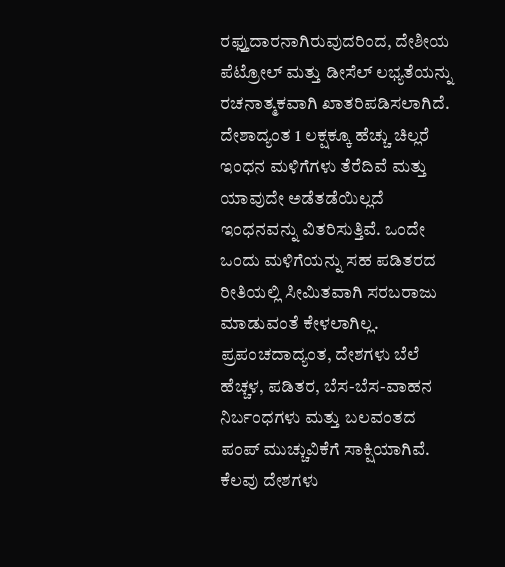ರಫ್ತುದಾರನಾಗಿರುವುದರಿಂದ, ದೇಶೀಯ ಪೆಟ್ರೋಲ್ ಮತ್ತು ಡೀಸೆಲ್ ಲಭ್ಯತೆಯನ್ನು ರಚನಾತ್ಮಕವಾಗಿ ಖಾತರಿಪಡಿಸಲಾಗಿದೆ. ದೇಶಾದ್ಯಂತ 1 ಲಕ್ಷಕ್ಕೂ ಹೆಚ್ಚು ಚಿಲ್ಲರೆ ಇಂಧನ ಮಳಿಗೆಗಳು ತೆರೆದಿವೆ ಮತ್ತು ಯಾವುದೇ ಅಡೆತಡೆಯಿಲ್ಲದೆ ಇಂಧನವನ್ನು ವಿತರಿಸುತ್ತಿವೆ. ಒಂದೇ ಒಂದು ಮಳಿಗೆಯನ್ನು ಸಹ ಪಡಿತರದ ರೀತಿಯಲ್ಲಿ ಸೀಮಿತವಾಗಿ ಸರಬರಾಜು ಮಾಡುವಂತೆ ಕೇಳಲಾಗಿಲ್ಲ. ಪ್ರಪಂಚದಾದ್ಯಂತ, ದೇಶಗಳು ಬೆಲೆ ಹೆಚ್ಚಳ, ಪಡಿತರ, ಬೆಸ-ಬೆಸ-ವಾಹನ ನಿರ್ಬಂಧಗಳು ಮತ್ತು ಬಲವಂತದ ಪಂಪ್‌ ಮುಚ್ಚುವಿಕೆಗೆ ಸಾಕ್ಷಿಯಾಗಿವೆ. ಕೆಲವು ದೇಶಗಳು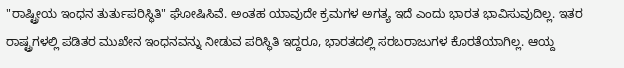"ರಾಷ್ಟ್ರೀಯ ಇಂಧನ ತುರ್ತುಪರಿಸ್ಥಿತಿ" ಘೋಷಿಸಿವೆ. ಅಂತಹ ಯಾವುದೇ ಕ್ರಮಗಳ ಅಗತ್ಯ ಇದೆ ಎಂದು ಭಾರತ ಭಾವಿಸುವುದಿಲ್ಲ. ಇತರ ರಾಷ್ಟ್ರಗಳಲ್ಲಿ ಪಡಿತರ ಮುಖೇನ ಇಂಧನವನ್ನು ನೀಡುವ ಪರಿಸ್ಥಿತಿ ಇದ್ದರೂ, ಭಾರತದಲ್ಲಿ ಸರಬರಾಜುಗಳ ಕೊರತೆಯಾಗಿಲ್ಲ. ಆಯ್ದ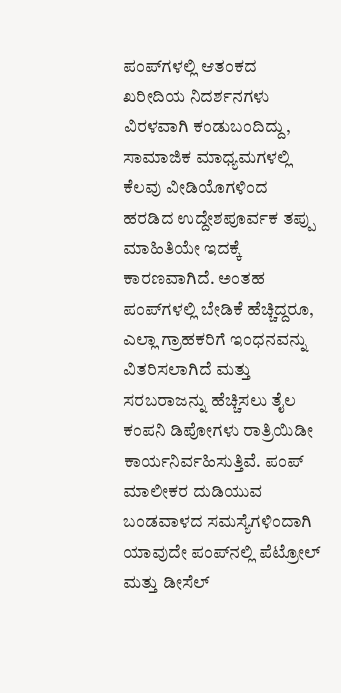ಪಂಪ್‌ಗಳಲ್ಲಿ ಆತಂಕದ  ಖರೀದಿಯ ನಿದರ್ಶನಗಳು ವಿರಳವಾಗಿ ಕಂಡುಬಂದಿದ್ದು, ಸಾಮಾಜಿಕ ಮಾಧ್ಯಮಗಳಲ್ಲಿ ಕೆಲವು ವೀಡಿಯೊಗಳಿಂದ ಹರಡಿದ ಉದ್ದೇಶಪೂರ್ವಕ ತಪ್ಪು ಮಾಹಿತಿಯೇ ಇದಕ್ಕೆ ಕಾರಣವಾಗಿದೆ. ಅಂತಹ ಪಂಪ್‌ಗಳಲ್ಲಿ ಬೇಡಿಕೆ ಹೆಚ್ಚಿದ್ದರೂ, ಎಲ್ಲಾ ಗ್ರಾಹಕರಿಗೆ ಇಂಧನವನ್ನು ವಿತರಿಸಲಾಗಿದೆ ಮತ್ತು ಸರಬರಾಜನ್ನು ಹೆಚ್ಚಿಸಲು ತೈಲ ಕಂಪನಿ ಡಿಪೋಗಳು ರಾತ್ರಿಯಿಡೀ ಕಾರ್ಯನಿರ್ವಹಿಸುತ್ತಿವೆ. ಪಂಪ್ ಮಾಲೀಕರ ದುಡಿಯುವ ಬಂಡವಾಳದ ಸಮಸ್ಯೆಗಳಿಂದಾಗಿ ಯಾವುದೇ ಪಂಪ್‌ನಲ್ಲಿ ಪೆಟ್ರೋಲ್ ಮತ್ತು ಡೀಸೆಲ್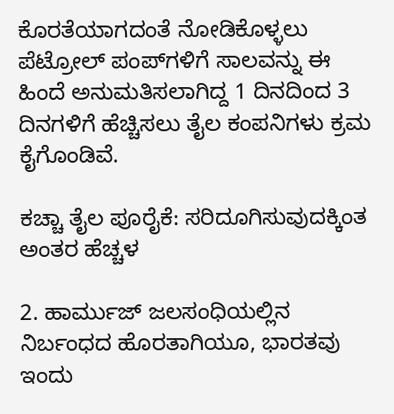ಕೊರತೆಯಾಗದಂತೆ ನೋಡಿಕೊಳ್ಳಲು ಪೆಟ್ರೋಲ್ ಪಂಪ್‌ಗಳಿಗೆ ಸಾಲವನ್ನು ಈ ಹಿಂದೆ ಅನುಮತಿಸಲಾಗಿದ್ದ 1 ದಿನದಿಂದ 3 ದಿನಗಳಿಗೆ ಹೆಚ್ಚಿಸಲು ತೈಲ ಕಂಪನಿಗಳು ಕ್ರಮ ಕೈಗೊಂಡಿವೆ.

ಕಚ್ಚಾ ತೈಲ ಪೂರೈಕೆ: ಸರಿದೂಗಿಸುವುದಕ್ಕಿಂತ ಅಂತರ ಹೆಚ್ಚಳ

2. ಹಾರ್ಮುಜ್ ಜಲಸಂಧಿಯಲ್ಲಿನ ನಿರ್ಬಂಧದ ಹೊರತಾಗಿಯೂ, ಭಾರತವು ಇಂದು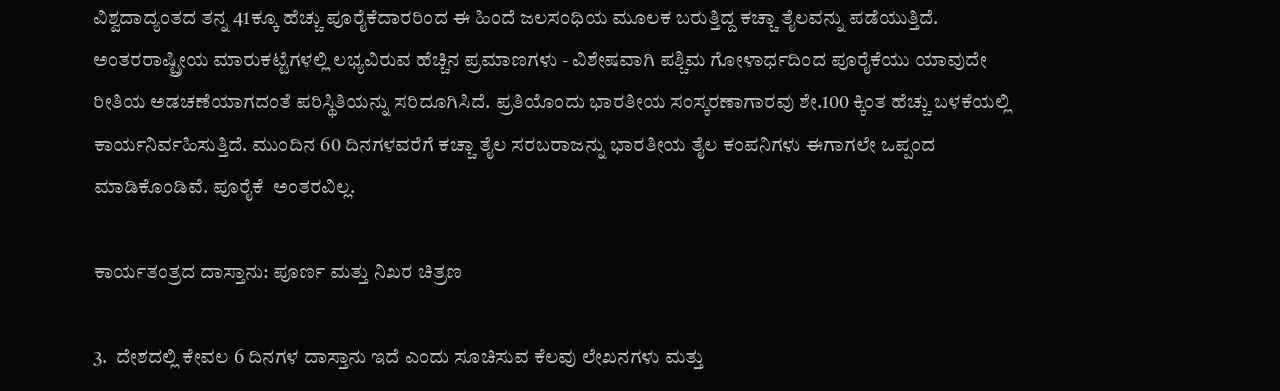ವಿಶ್ವದಾದ್ಯಂತದ ತನ್ನ 41ಕ್ಕೂ ಹೆಚ್ಚು ಪೂರೈಕೆದಾರರಿಂದ ಈ ಹಿಂದೆ ಜಲಸಂಧಿಯ ಮೂಲಕ ಬರುತ್ತಿದ್ದ ಕಚ್ಚಾ ತೈಲವನ್ನು ಪಡೆಯುತ್ತಿದೆ. ಅಂತರರಾಷ್ಟ್ರೀಯ ಮಾರುಕಟ್ಟೆಗಳಲ್ಲಿ ಲಭ್ಯವಿರುವ ಹೆಚ್ಚಿನ ಪ್ರಮಾಣಗಳು - ವಿಶೇಷವಾಗಿ ಪಶ್ಚಿಮ ಗೋಳಾರ್ಧದಿಂದ ಪೂರೈಕೆಯು ಯಾವುದೇ ರೀತಿಯ ಅಡಚಣೆಯಾಗದಂತೆ ಪರಿಸ್ಥಿತಿಯನ್ನು ಸರಿದೂಗಿಸಿದೆ. ಪ್ರತಿಯೊಂದು ಭಾರತೀಯ ಸಂಸ್ಕರಣಾಗಾರವು ಶೇ.100 ಕ್ಕಿಂತ ಹೆಚ್ಚು ಬಳಕೆಯಲ್ಲಿ ಕಾರ್ಯನಿರ್ವಹಿಸುತ್ತಿದೆ. ಮುಂದಿನ 60 ದಿನಗಳವರೆಗೆ ಕಚ್ಚಾ ತೈಲ ಸರಬರಾಜನ್ನು ಭಾರತೀಯ ತೈಲ ಕಂಪನಿಗಳು ಈಗಾಗಲೇ ಒಪ್ಪಂದ ಮಾಡಿಕೊಂಡಿವೆ. ಪೂರೈಕೆ  ಅಂತರವಿಲ್ಲ.

ಕಾರ್ಯತಂತ್ರದ ದಾಸ್ತಾನು: ಪೂರ್ಣ ಮತ್ತು ನಿಖರ ಚಿತ್ರಣ

3.  ದೇಶದಲ್ಲಿ ಕೇವಲ 6 ದಿನಗಳ ದಾಸ್ತಾನು ಇದೆ ಎಂದು ಸೂಚಿಸುವ ಕೆಲವು ಲೇಖನಗಳು ಮತ್ತು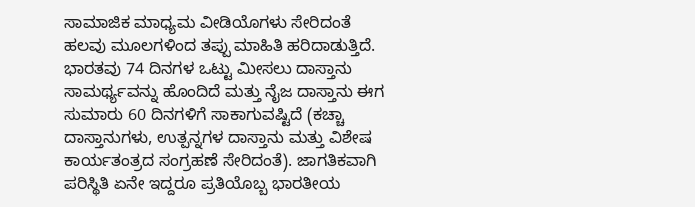ಸಾಮಾಜಿಕ ಮಾಧ್ಯಮ ವೀಡಿಯೊಗಳು ಸೇರಿದಂತೆ ಹಲವು ಮೂಲಗಳಿಂದ ತಪ್ಪು ಮಾಹಿತಿ ಹರಿದಾಡುತ್ತಿದೆ. ಭಾರತವು 74 ದಿನಗಳ ಒಟ್ಟು ಮೀಸಲು ದಾಸ್ತಾನು ಸಾಮರ್ಥ್ಯವನ್ನು ಹೊಂದಿದೆ ಮತ್ತು ನೈಜ ದಾಸ್ತಾನು ಈಗ ಸುಮಾರು 60 ದಿನಗಳಿಗೆ ಸಾಕಾಗುವಷ್ಟಿದೆ (ಕಚ್ಚಾ ದಾಸ್ತಾನುಗಳು, ಉತ್ಪನ್ನಗಳ ದಾಸ್ತಾನು ಮತ್ತು ವಿಶೇಷ ಕಾರ್ಯತಂತ್ರದ ಸಂಗ್ರಹಣೆ ಸೇರಿದಂತೆ). ಜಾಗತಿಕವಾಗಿ ಪರಿಸ್ಥಿತಿ ಏನೇ ಇದ್ದರೂ ಪ್ರತಿಯೊಬ್ಬ ಭಾರತೀಯ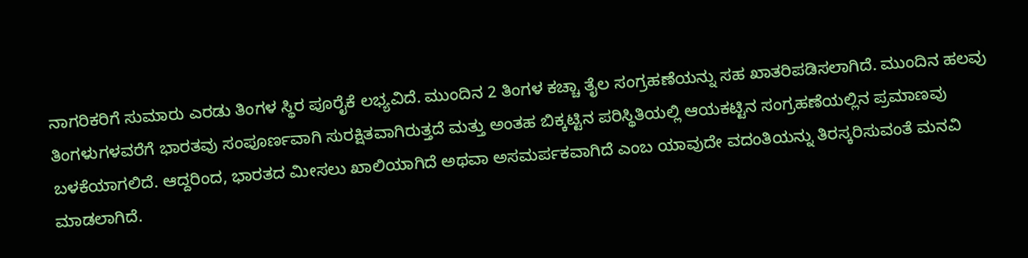ನಾಗರಿಕರಿಗೆ ಸುಮಾರು ಎರಡು ತಿಂಗಳ ಸ್ಥಿರ ಪೂರೈಕೆ ಲಭ್ಯವಿದೆ. ಮುಂದಿನ 2 ತಿಂಗಳ ಕಚ್ಚಾ ತೈಲ ಸಂಗ್ರಹಣೆಯನ್ನು ಸಹ ಖಾತರಿಪಡಿಸಲಾಗಿದೆ. ಮುಂದಿನ ಹಲವು ತಿಂಗಳುಗಳವರೆಗೆ ಭಾರತವು ಸಂಪೂರ್ಣವಾಗಿ ಸುರಕ್ಷಿತವಾಗಿರುತ್ತದೆ ಮತ್ತು ಅಂತಹ ಬಿಕ್ಕಟ್ಟಿನ ಪರಿಸ್ಥಿತಿಯಲ್ಲಿ ಆಯಕಟ್ಟಿನ ಸಂಗ್ರಹಣೆಯಲ್ಲಿನ ಪ್ರಮಾಣವು ಬಳಕೆಯಾಗಲಿದೆ. ಆದ್ದರಿಂದ, ಭಾರತದ ಮೀಸಲು ಖಾಲಿಯಾಗಿದೆ ಅಥವಾ ಅಸಮರ್ಪಕವಾಗಿದೆ ಎಂಬ ಯಾವುದೇ ವದಂತಿಯನ್ನು ತಿರಸ್ಕರಿಸುವಂತೆ ಮನವಿ ಮಾಡಲಾಗಿದೆ.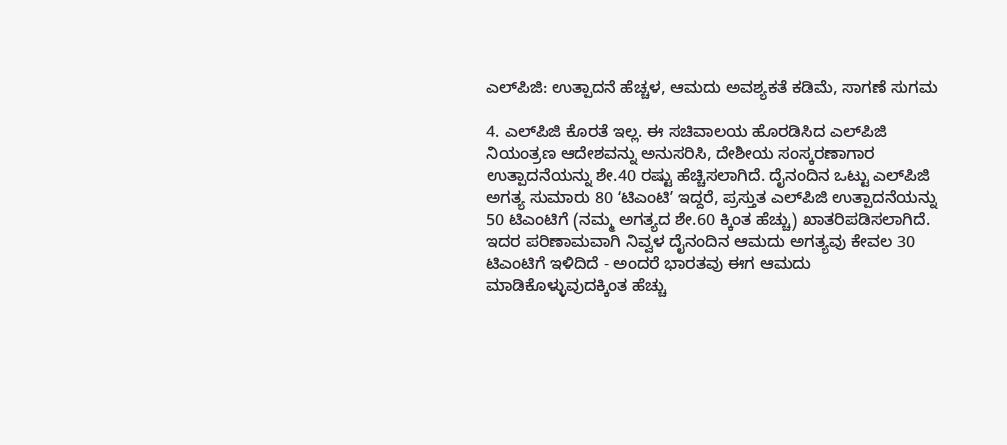ಎಲ್‌ಪಿಜಿ: ಉತ್ಪಾದನೆ ಹೆಚ್ಚಳ, ಆಮದು ಅವಶ್ಯಕತೆ ಕಡಿಮೆ, ಸಾಗಣೆ ಸುಗಮ

4. ಎಲ್‌ಪಿಜಿ ಕೊರತೆ ಇಲ್ಲ. ಈ ಸಚಿವಾಲಯ ಹೊರಡಿಸಿದ ಎಲ್‌ಪಿಜಿ ನಿಯಂತ್ರಣ ಆದೇಶವನ್ನು ಅನುಸರಿಸಿ, ದೇಶೀಯ ಸಂಸ್ಕರಣಾಗಾರ ಉತ್ಪಾದನೆಯನ್ನು ಶೇ.40 ರಷ್ಟು ಹೆಚ್ಚಿಸಲಾಗಿದೆ. ದೈನಂದಿನ ಒಟ್ಟು ಎಲ್‌ಪಿಜಿ ಅಗತ್ಯ ಸುಮಾರು 80 ʻಟಿಎಂಟಿʼ ಇದ್ದರೆ, ಪ್ರಸ್ತುತ ಎಲ್‌ಪಿಜಿ ಉತ್ಪಾದನೆಯನ್ನು 50 ಟಿಎಂಟಿಗೆ (ನಮ್ಮ ಅಗತ್ಯದ ಶೇ.60 ಕ್ಕಿಂತ ಹೆಚ್ಚು) ಖಾತರಿಪಡಿಸಲಾಗಿದೆ. ಇದರ ಪರಿಣಾಮವಾಗಿ ನಿವ್ವಳ ದೈನಂದಿನ ಆಮದು ಅಗತ್ಯವು ಕೇವಲ 30 ಟಿಎಂಟಿಗೆ ಇಳಿದಿದೆ - ಅಂದರೆ ಭಾರತವು ಈಗ ಆಮದು ಮಾಡಿಕೊಳ್ಳುವುದಕ್ಕಿಂತ ಹೆಚ್ಚು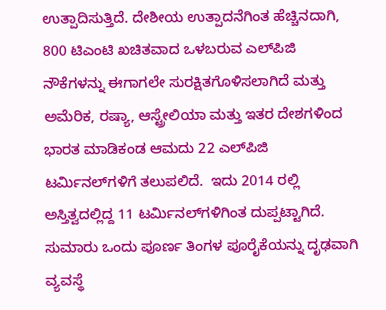ಉತ್ಪಾದಿಸುತ್ತಿದೆ. ದೇಶೀಯ ಉತ್ಪಾದನೆಗಿಂತ ಹೆಚ್ಚಿನದಾಗಿ, 800 ಟಿಎಂಟಿ ಖಚಿತವಾದ ಒಳಬರುವ ಎಲ್‌ಪಿಜಿ ನೌಕೆಗಳನ್ನು ಈಗಾಗಲೇ ಸುರಕ್ಷಿತಗೊಳಿಸಲಾಗಿದೆ ಮತ್ತು ಅಮೆರಿಕ, ರಷ್ಯಾ, ಆಸ್ಟ್ರೇಲಿಯಾ ಮತ್ತು ಇತರ ದೇಶಗಳಿಂದ ಭಾರತ ಮಾಡಿಕಂಡ ಆಮದು 22 ಎಲ್‌ಪಿಜಿ ಟರ್ಮಿನಲ್‌ಗಳಿಗೆ ತಲುಪಲಿದೆ.  ಇದು 2014 ರಲ್ಲಿ ಅಸ್ತಿತ್ವದಲ್ಲಿದ್ದ 11 ಟರ್ಮಿನಲ್‌ಗಳಿಗಿಂತ ದುಪ್ಪಟ್ಟಾಗಿದೆ. ಸುಮಾರು ಒಂದು ಪೂರ್ಣ ತಿಂಗಳ ಪೂರೈಕೆಯನ್ನು ದೃಢವಾಗಿ ವ್ಯವಸ್ಥೆ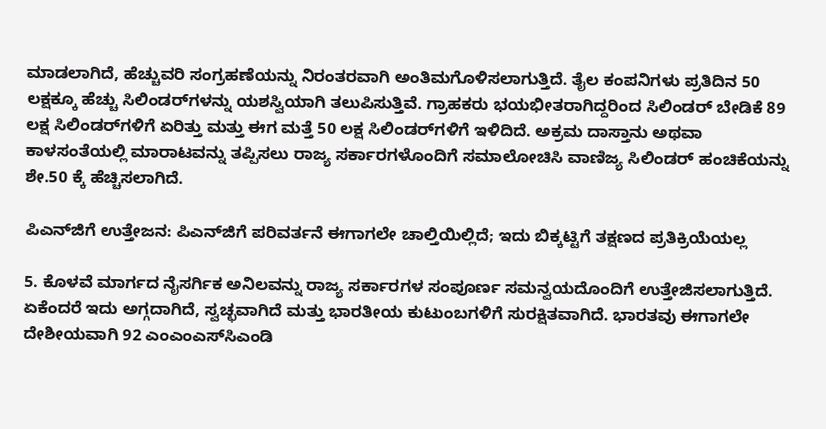ಮಾಡಲಾಗಿದೆ, ಹೆಚ್ಚುವರಿ ಸಂಗ್ರಹಣೆಯನ್ನು ನಿರಂತರವಾಗಿ ಅಂತಿಮಗೊಳಿಸಲಾಗುತ್ತಿದೆ. ತೈಲ ಕಂಪನಿಗಳು ಪ್ರತಿದಿನ 50 ಲಕ್ಷಕ್ಕೂ ಹೆಚ್ಚು ಸಿಲಿಂಡರ್‌ಗಳನ್ನು ಯಶಸ್ವಿಯಾಗಿ ತಲುಪಿಸುತ್ತಿವೆ. ಗ್ರಾಹಕರು ಭಯಭೀತರಾಗಿದ್ದರಿಂದ ಸಿಲಿಂಡರ್ ಬೇಡಿಕೆ 89 ಲಕ್ಷ ಸಿಲಿಂಡರ್‌ಗಳಿಗೆ ಏರಿತ್ತು ಮತ್ತು ಈಗ ಮತ್ತೆ 50 ಲಕ್ಷ ಸಿಲಿಂಡರ್‌ಗಳಿಗೆ ಇಳಿದಿದೆ. ಅಕ್ರಮ ದಾಸ್ತಾನು ಅಥವಾ ಕಾಳಸಂತೆಯಲ್ಲಿ ಮಾರಾಟವನ್ನು ತಪ್ಪಿಸಲು ರಾಜ್ಯ ಸರ್ಕಾರಗಳೊಂದಿಗೆ ಸಮಾಲೋಚಿಸಿ ವಾಣಿಜ್ಯ ಸಿಲಿಂಡರ್ ಹಂಚಿಕೆಯನ್ನು ಶೇ.50 ಕ್ಕೆ ಹೆಚ್ಚಿಸಲಾಗಿದೆ.

ಪಿಎನ್‌ಜಿಗೆ ಉತ್ತೇಜನ: ಪಿಎನ್‌ಜಿಗೆ ಪರಿವರ್ತನೆ ಈಗಾಗಲೇ ಚಾಲ್ತಿಯಿಲ್ಲಿದೆ; ಇದು ಬಿಕ್ಕಟ್ಟಿಗೆ ತಕ್ಷಣದ ಪ್ರತಿಕ್ರಿಯೆಯಲ್ಲ

5. ಕೊಳವೆ ಮಾರ್ಗದ ನೈಸರ್ಗಿಕ ಅನಿಲವನ್ನು ರಾಜ್ಯ ಸರ್ಕಾರಗಳ ಸಂಪೂರ್ಣ ಸಮನ್ವಯದೊಂದಿಗೆ ಉತ್ತೇಜಿಸಲಾಗುತ್ತಿದೆ. ಏಕೆಂದರೆ ಇದು ಅಗ್ಗದಾಗಿದೆ, ಸ್ವಚ್ಛವಾಗಿದೆ ಮತ್ತು ಭಾರತೀಯ ಕುಟುಂಬಗಳಿಗೆ ಸುರಕ್ಷಿತವಾಗಿದೆ. ಭಾರತವು ಈಗಾಗಲೇ ದೇಶೀಯವಾಗಿ 92 ಎಂಎಂಎಸ್‌ಸಿಎಂಡಿ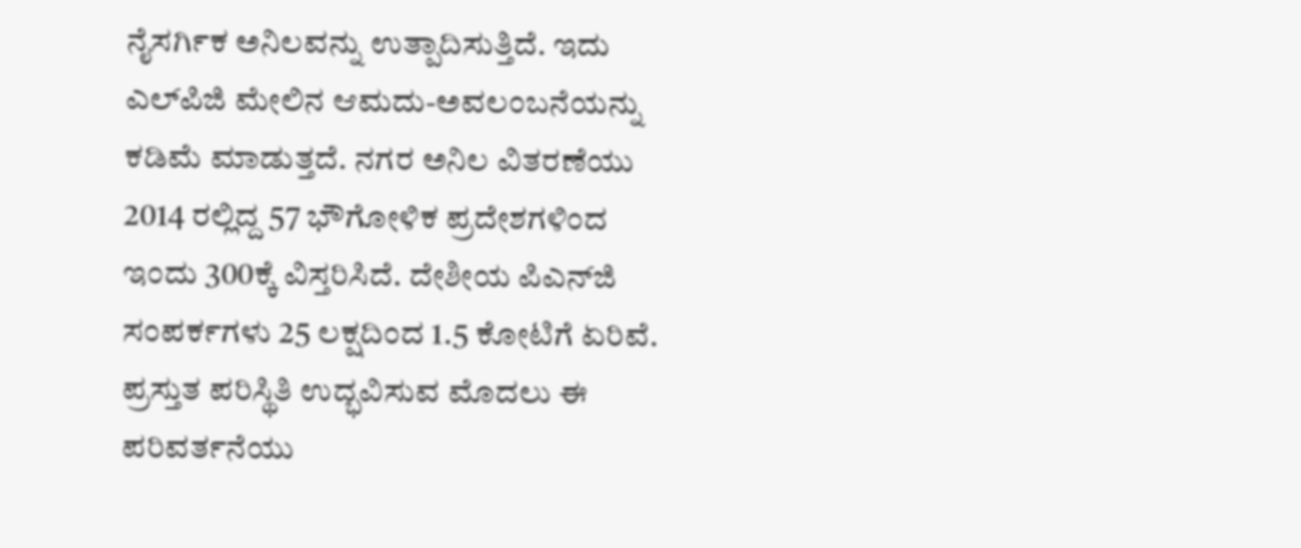ನೈಸರ್ಗಿಕ ಅನಿಲವನ್ನು ಉತ್ಪಾದಿಸುತ್ತಿದೆ. ಇದು ಎಲ್‌ಪಿಜಿ ಮೇಲಿನ ಆಮದು-ಅವಲಂಬನೆಯನ್ನು ಕಡಿಮೆ ಮಾಡುತ್ತದೆ. ನಗರ ಅನಿಲ ವಿತರಣೆಯು 2014 ರಲ್ಲಿದ್ದ 57 ಭೌಗೋಳಿಕ ಪ್ರದೇಶಗಳಿಂದ ಇಂದು 300ಕ್ಕೆ ವಿಸ್ತರಿಸಿದೆ. ದೇಶೀಯ ಪಿಎನ್‌ಜಿ ಸಂಪರ್ಕಗಳು 25 ಲಕ್ಷದಿಂದ 1.5 ಕೋಟಿಗೆ ಏರಿವೆ. ಪ್ರಸ್ತುತ ಪರಿಸ್ಥಿತಿ ಉದ್ಭವಿಸುವ ಮೊದಲು ಈ ಪರಿವರ್ತನೆಯು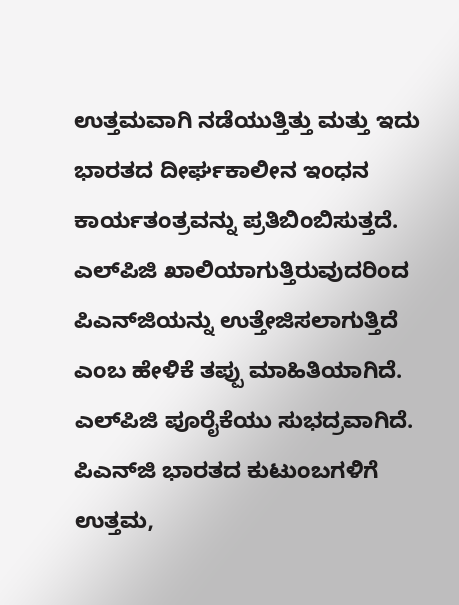ಉತ್ತಮವಾಗಿ ನಡೆಯುತ್ತಿತ್ತು ಮತ್ತು ಇದು ಭಾರತದ ದೀರ್ಘಕಾಲೀನ ಇಂಧನ ಕಾರ್ಯತಂತ್ರವನ್ನು ಪ್ರತಿಬಿಂಬಿಸುತ್ತದೆ. ಎಲ್‌ಪಿಜಿ ಖಾಲಿಯಾಗುತ್ತಿರುವುದರಿಂದ ಪಿಎನ್‌ಜಿಯನ್ನು ಉತ್ತೇಜಿಸಲಾಗುತ್ತಿದೆ ಎಂಬ ಹೇಳಿಕೆ ತಪ್ಪು ಮಾಹಿತಿಯಾಗಿದೆ. ಎಲ್‌ಪಿಜಿ ಪೂರೈಕೆಯು ಸುಭದ್ರವಾಗಿದೆ. ಪಿಎನ್‌ಜಿ ಭಾರತದ ಕುಟುಂಬಗಳಿಗೆ ಉತ್ತಮ,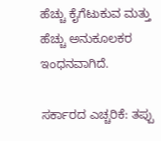ಹೆಚ್ಚು ಕೈಗೆಟುಕುವ ಮತ್ತು ಹೆಚ್ಚು ಅನುಕೂಲಕರ ಇಂಧನವಾಗಿದೆ.

ಸರ್ಕಾರದ ಎಚ್ಚರಿಕೆ: ತಪ್ಪು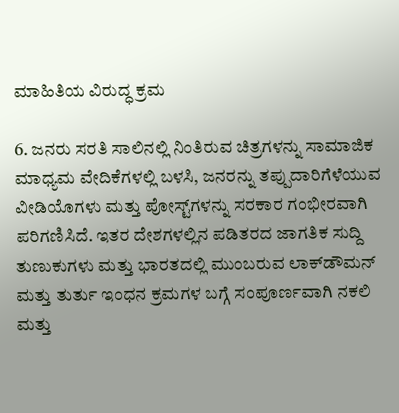ಮಾಹಿತಿಯ ವಿರುದ್ಧ ಕ್ರಮ

6. ಜನರು ಸರತಿ ಸಾಲಿನಲ್ಲಿ ನಿಂತಿರುವ ಚಿತ್ರಗಳನ್ನು ಸಾಮಾಜಿಕ ಮಾಧ್ಯಮ ವೇದಿಕೆಗಳಲ್ಲಿ ಬಳಸಿ, ಜನರನ್ನು ತಪ್ಪುದಾರಿಗೆಳೆಯುವ ವೀಡಿಯೊಗಳು ಮತ್ತು ಪೋಸ್ಟ್‌ಗಳನ್ನು ಸರಕಾರ ಗಂಭೀರವಾಗಿ ಪರಿಗಣಿಸಿದೆ. ಇತರ ದೇಶಗಳಲ್ಲಿನ ಪಡಿತರದ ಜಾಗತಿಕ ಸುದ್ದಿ ತುಣುಕುಗಳು ಮತ್ತು ಭಾರತದಲ್ಲಿ ಮುಂಬರುವ ಲಾಕ್‌ಡೌಮನ್‌ ಮತ್ತು ತುರ್ತು ಇಂಧನ ಕ್ರಮಗಳ ಬಗ್ಗೆ ಸಂಪೂರ್ಣವಾಗಿ ನಕಲಿ ಮತ್ತು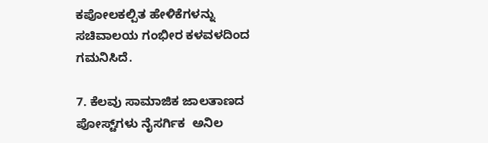ಕಪೋಲಕಲ್ಪಿತ ಹೇಳಿಕೆಗಳನ್ನು ಸಚಿವಾಲಯ ಗಂಭೀರ ಕಳವಳದಿಂದ ಗಮನಿಸಿದೆ.

7. ಕೆಲವು ಸಾಮಾಜಿಕ ಜಾಲತಾಣದ ಪೋಸ್ಟ್‌ಗಳು ನೈಸರ್ಗಿಕ  ಅನಿಲ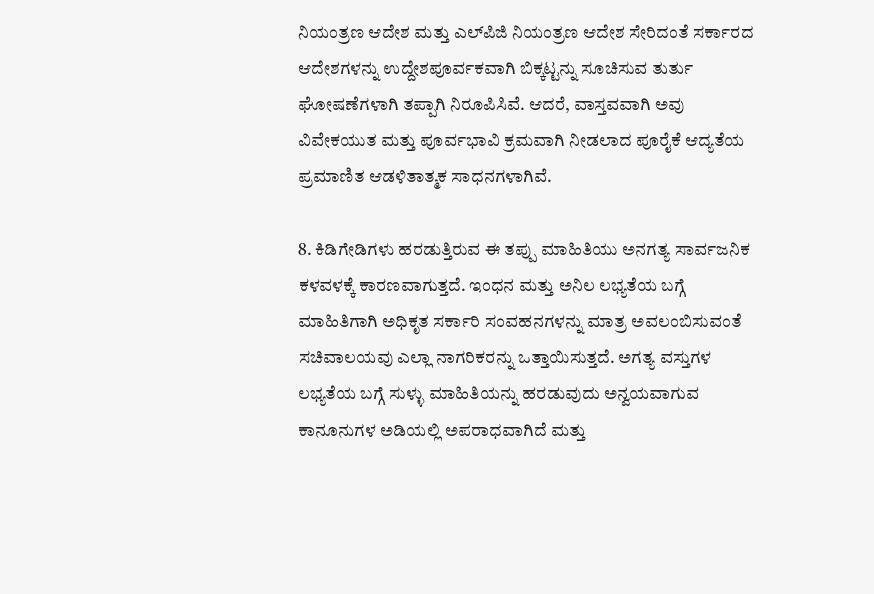ನಿಯಂತ್ರಣ ಆದೇಶ ಮತ್ತು ಎಲ್‌ಪಿಜಿ ನಿಯಂತ್ರಣ ಆದೇಶ ಸೇರಿದಂತೆ ಸರ್ಕಾರದ ಆದೇಶಗಳನ್ನು ಉದ್ದೇಶಪೂರ್ವಕವಾಗಿ ಬಿಕ್ಕಟ್ಟನ್ನು ಸೂಚಿಸುವ ತುರ್ತು ಘೋಷಣೆಗಳಾಗಿ ತಪ್ಪಾಗಿ ನಿರೂಪಿಸಿವೆ. ಆದರೆ, ವಾಸ್ತವವಾಗಿ ಅವು ವಿವೇಕಯುತ ಮತ್ತು ಪೂರ್ವಭಾವಿ ಕ್ರಮವಾಗಿ ನೀಡಲಾದ ಪೂರೈಕೆ ಆದ್ಯತೆಯ ಪ್ರಮಾಣಿತ ಆಡಳಿತಾತ್ಮಕ ಸಾಧನಗಳಾಗಿವೆ.

8. ಕಿಡಿಗೇಡಿಗಳು ಹರಡುತ್ತಿರುವ ಈ ತಪ್ಪು ಮಾಹಿತಿಯು ಅನಗತ್ಯ ಸಾರ್ವಜನಿಕ ಕಳವಳಕ್ಕೆ ಕಾರಣವಾಗುತ್ತದೆ. ಇಂಧನ ಮತ್ತು ಅನಿಲ ಲಭ್ಯತೆಯ ಬಗ್ಗೆ ಮಾಹಿತಿಗಾಗಿ ಅಧಿಕೃತ ಸರ್ಕಾರಿ ಸಂವಹನಗಳನ್ನು ಮಾತ್ರ ಅವಲಂಬಿಸುವಂತೆ ಸಚಿವಾಲಯವು ಎಲ್ಲಾ ನಾಗರಿಕರನ್ನು ಒತ್ತಾಯಿಸುತ್ತದೆ. ಅಗತ್ಯ ವಸ್ತುಗಳ ಲಭ್ಯತೆಯ ಬಗ್ಗೆ ಸುಳ್ಳು ಮಾಹಿತಿಯನ್ನು ಹರಡುವುದು ಅನ್ವಯವಾಗುವ ಕಾನೂನುಗಳ ಅಡಿಯಲ್ಲಿ ಅಪರಾಧವಾಗಿದೆ ಮತ್ತು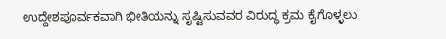ಉದ್ದೇಶಪೂರ್ವಕವಾಗಿ ಭೀತಿಯನ್ನು ಸೃಷ್ಟಿಸುವವರ ವಿರುದ್ಧ ಕ್ರಮ ಕೈಗೊಳ್ಳಲು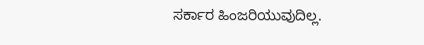ಸರ್ಕಾರ ಹಿಂಜರಿಯುವುದಿಲ್ಲ.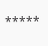*****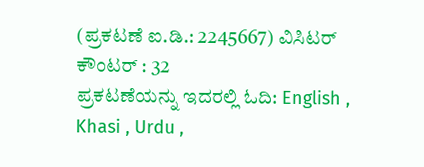(ಪ್ರಕಟಣೆ ಐ.ಡಿ.: 2245667) ವಿಸಿಟರ್ ಕೌಂಟರ್ : 32
ಪ್ರಕಟಣೆಯನ್ನು ಇದರಲ್ಲಿ ಓದಿ: English , Khasi , Urdu ,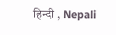हिन्दी , Nepali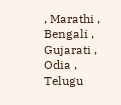, Marathi , Bengali , Gujarati , Odia , Telugu